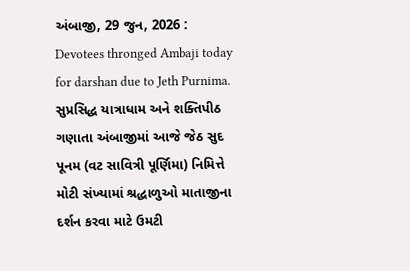અંબાજી, 29 જુન, 2026 : Devotees thronged Ambaji today for darshan due to Jeth Purnima. સુપ્રસિદ્ધ યાત્રાધામ અને શક્તિપીઠ ગણાતા અંબાજીમાં આજે જેઠ સુદ પૂનમ (વટ સાવિત્રી પૂર્ણિમા) નિમિત્તે મોટી સંખ્યામાં શ્રદ્ધાળુઓ માતાજીના દર્શન કરવા માટે ઉમટી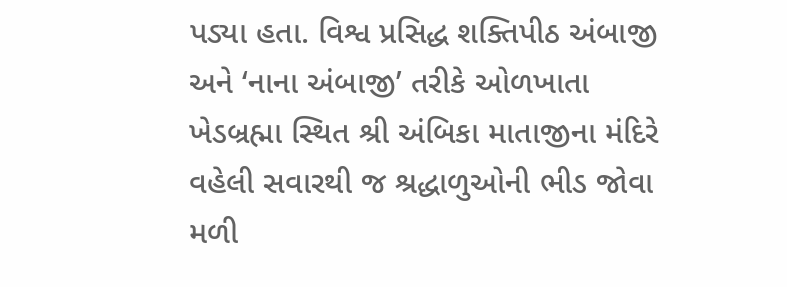પડ્યા હતા. વિશ્વ પ્રસિદ્ધ શક્તિપીઠ અંબાજી અને ‘નાના અંબાજી’ તરીકે ઓળખાતા ખેડબ્રહ્મા સ્થિત શ્રી અંબિકા માતાજીના મંદિરે વહેલી સવારથી જ શ્રદ્ધાળુઓની ભીડ જોવા મળી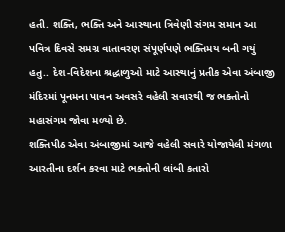હતી. શક્તિ, ભક્તિ અને આસ્થાના ત્રિવેણી સંગમ સમાન આ પવિત્ર દિવસે સમગ્ર વાતાવરણ સંપૂર્ણપણે ભક્તિમય બની ગયું હતુ.. દેશ-વિદેશના શ્રદ્ધાળુઓ માટે આસ્થાનું પ્રતીક એવા અંબાજી મંદિરમાં પૂનમના પાવન અવસરે વહેલી સવારથી જ ભક્તોનો મહાસંગમ જોવા મળ્યો છે.
શક્તિપીઠ એવા અંબાજીમાં આજે વહેલી સવારે યોજાયેલી મંગળા આરતીના દર્શન કરવા માટે ભક્તોની લાંબી કતારો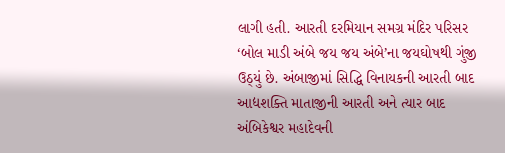લાગી હતી. આરતી દરમિયાન સમગ્ર મંદિર પરિસર ‘બોલ માડી અંબે જય જય અંબે’ના જયઘોષથી ગુંજી ઉઠ્યું છે. અંબાજીમાં સિદ્ધિ વિનાયકની આરતી બાદ આદ્યશક્તિ માતાજીની આરતી અને ત્યાર બાદ અંબિકેશ્વર મહાદેવની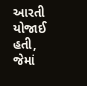આરતી યોજાઈ હતી, જેમાં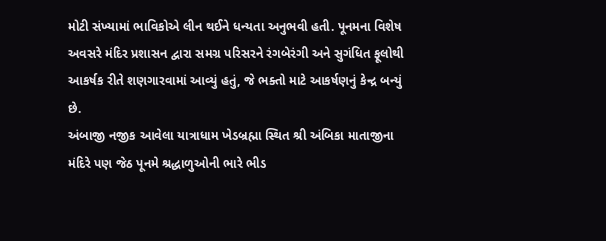મોટી સંખ્યામાં ભાવિકોએ લીન થઈને ધન્યતા અનુભવી હતી. પૂનમના વિશેષ અવસરે મંદિર પ્રશાસન દ્વારા સમગ્ર પરિસરને રંગબેરંગી અને સુગંધિત ફૂલોથી આકર્ષક રીતે શણગારવામાં આવ્યું હતું, જે ભક્તો માટે આકર્ષણનું કેન્દ્ર બન્યું છે.
અંબાજી નજીક આવેલા યાત્રાધામ ખેડબ્રહ્મા સ્થિત શ્રી અંબિકા માતાજીના મંદિરે પણ જેઠ પૂનમે શ્રદ્ધાળુઓની ભારે ભીડ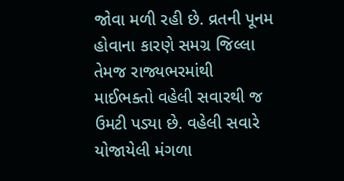જોવા મળી રહી છે. વ્રતની પૂનમ હોવાના કારણે સમગ્ર જિલ્લા તેમજ રાજ્યભરમાંથી માઈભક્તો વહેલી સવારથી જ ઉમટી પડ્યા છે. વહેલી સવારે યોજાયેલી મંગળા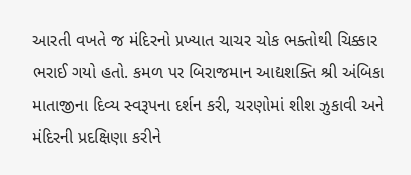આરતી વખતે જ મંદિરનો પ્રખ્યાત ચાચર ચોક ભક્તોથી ચિક્કાર ભરાઈ ગયો હતો. કમળ પર બિરાજમાન આદ્યશક્તિ શ્રી અંબિકા માતાજીના દિવ્ય સ્વરૂપના દર્શન કરી, ચરણોમાં શીશ ઝુકાવી અને મંદિરની પ્રદક્ષિણા કરીને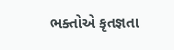ભક્તોએ કૃતજ્ઞતા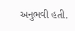અનુભવી હતી.